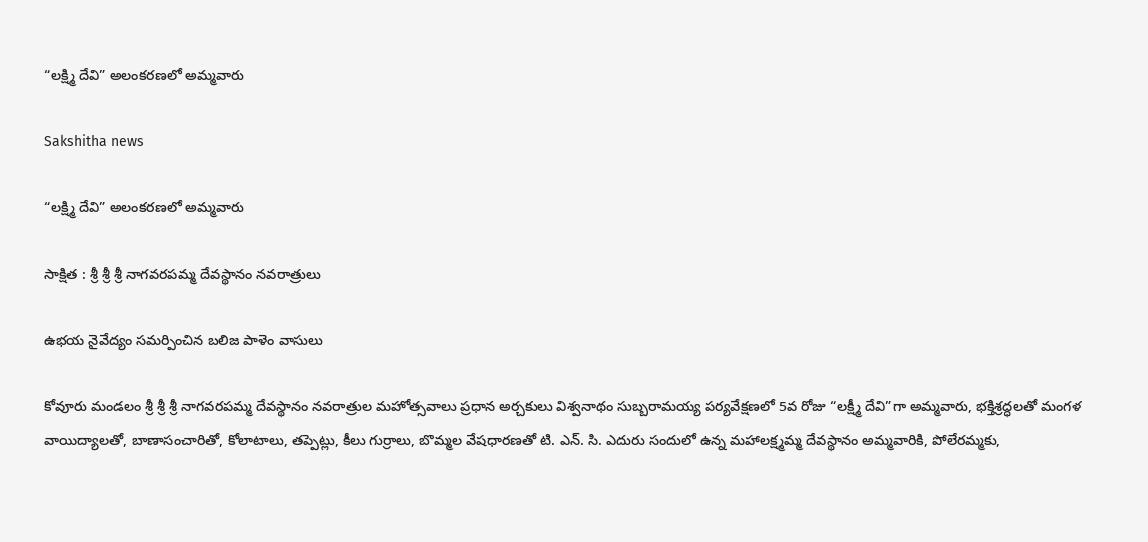“లక్ష్మి దేవి” అలంకరణలో అమ్మవారు

Sakshitha news

“లక్ష్మి దేవి” అలంకరణలో అమ్మవారు

సాక్షిత : శ్రీ శ్రీ శ్రీ నాగవరపమ్మ దేవస్థానం నవరాత్రులు

ఉభయ నైవేద్యం సమర్పించిన బలిజ పాళెం వాసులు

కోవూరు మండలం శ్రీ శ్రీ శ్రీ నాగవరపమ్మ దేవస్థానం నవరాత్రుల మహోత్సవాలు ప్రధాన అర్చకులు విశ్వనాథం సుబ్బరామయ్య పర్యవేక్షణలో 5వ రోజు “లక్ష్మీ దేవి”గా అమ్మవారు, భక్తిశ్రద్ధలతో మంగళ వాయిద్యాలతో, బాణాసంచారితో, కోలాటాలు, తప్పెట్లు, కీలు గుర్రాలు, బొమ్మల వేషధారణతో టి. ఎన్. సి. ఎదురు సందులో ఉన్న మహాలక్ష్మమ్మ దేవస్థానం అమ్మవారికి, పోలేరమ్మకు,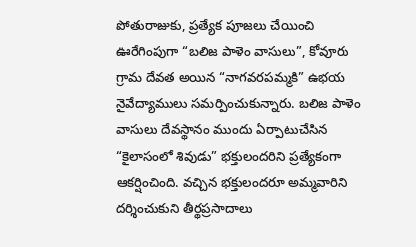పోతురాజుకు, ప్రత్యేక పూజలు చేయించి ఊరేగింపుగా “బలిజ పాళెం వాసులు”, కోవూరు గ్రామ దేవత అయిన “నాగవరపమ్మకి” ఉభయ నైవేద్యాములు సమర్పించుకున్నారు. బలిజ పాళెం వాసులు దేవస్థానం ముందు ఏర్పాటుచేసిన “కైలాసంలో శివుడు” భక్తులందరిని ప్రత్యేకంగా ఆకర్షించింది. వచ్చిన భక్తులందరూ అమ్మవారిని దర్శించుకుని తీర్థప్రసాదాలు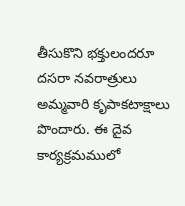తీసుకొని భక్తులందరూ దసరా నవరాత్రులు అమ్మవారి కృపాకటాక్షాలు పొందారు. ఈ దైవ కార్యక్రమములో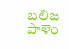బలిజ పాళెం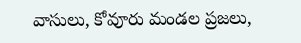వాసులు, కోవూరు మండల ప్రజలు,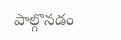పాల్గొనడం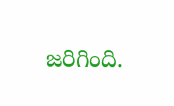జరిగింది.